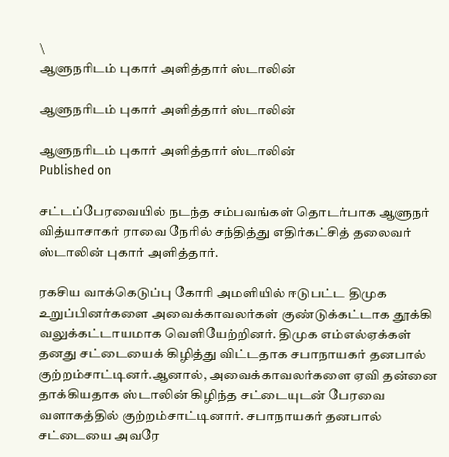\
ஆளுநரிடம் புகார் அளித்தார் ஸ்டாலின்

ஆளுநரிடம் புகார் அளித்தார் ஸ்டாலின்

ஆளுநரிடம் புகார் அளித்தார் ஸ்டாலின்
Published on

சட்டப்பேரவையில் நடந்த சம்பவங்கள் தொடர்பாக ஆளுநர் வித்யாசாகர் ராவை நேரில் சந்தித்து எதிர்கட்சித் தலைவர் ஸ்டாலின் புகார் அளித்தார்.

ரகசிய வாக்கெடுப்பு கோரி அமளியில் ஈடுபட்ட திமுக உறுப்பினர்களை அவைக்காவலர்கள் குண்டுக்கட்டாக தூக்கி வலுக்கட்டாயமாக வெளியேற்றினர். திமுக எம்எல்ஏக்கள் தனது சட்டையைக் கிழித்து விட்டதாக சபாநாயகர் தனபால் குற்றம்சாட்டினர்.ஆனால், அவைக்காவலர்களை ஏவி தன்னை தாக்கியதாக ஸ்டாலின் கிழிந்த சட்டையுடன் பேரவை வளாகத்தில் குற்றம்சாட்டினார். சபாநாயகர் தனபால் சட்டையை அவரே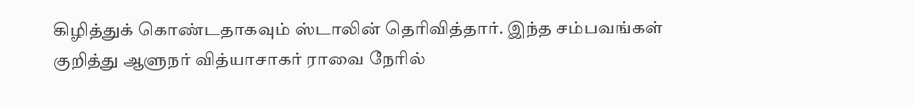கிழித்துக் கொண்டதாகவும் ஸ்டாலின் தெரிவித்தார். இந்த சம்பவங்கள் குறித்து ஆளுநர் வித்யாசாகர் ராவை நேரில்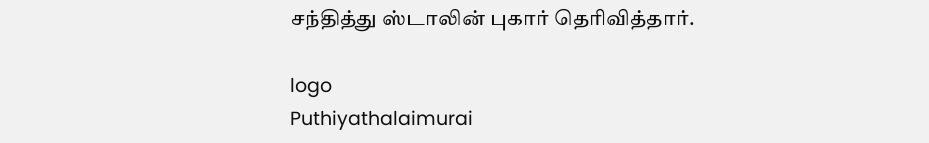சந்தித்து ஸ்டாலின் புகார் தெரிவித்தார்.

logo
Puthiyathalaimurai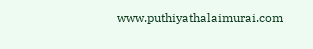www.puthiyathalaimurai.com